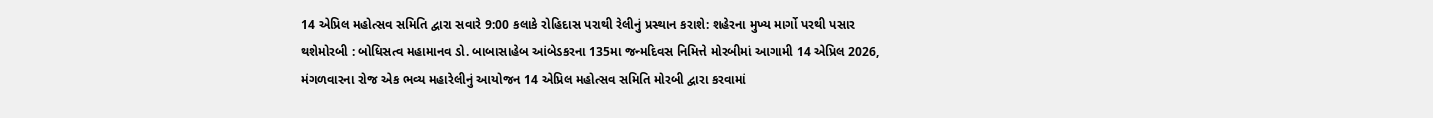14 એપ્રિલ મહોત્સવ સમિતિ દ્વારા સવારે 9:00 કલાકે રોહિદાસ પરાથી રેલીનું પ્રસ્થાન કરાશે: શહેરના મુખ્ય માર્ગો પરથી પસાર થશેમોરબી : બોધિસત્વ મહામાનવ ડો. બાબાસાહેબ આંબેડકરના 135મા જન્મદિવસ નિમિત્તે મોરબીમાં આગામી 14 એપ્રિલ 2026, મંગળવારના રોજ એક ભવ્ય મહારેલીનું આયોજન 14 એપ્રિલ મહોત્સવ સમિતિ મોરબી દ્વારા કરવામાં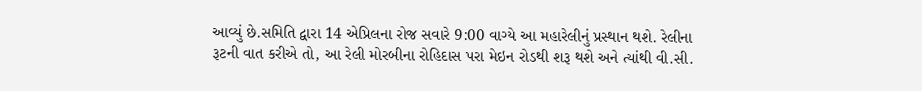આવ્યું છે.સમિતિ દ્વારા 14 એપ્રિલના રોજ સવારે 9:00 વાગ્યે આ મહારેલીનું પ્રસ્થાન થશે. રેલીના રૂટની વાત કરીએ તો, આ રેલી મોરબીના રોહિદાસ પરા મેઇન રોડથી શરૂ થશે અને ત્યાંથી વી.સી.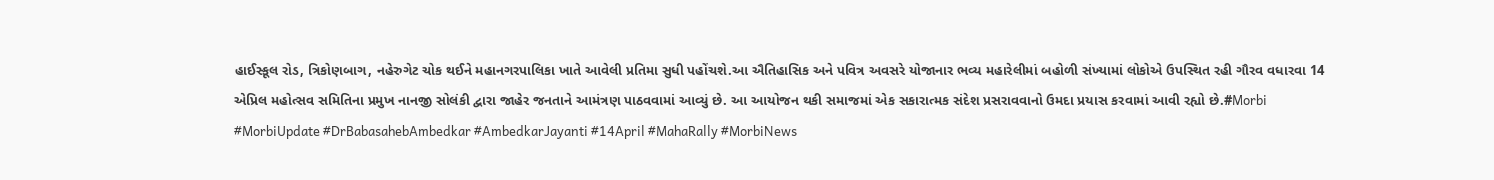હાઈસ્કૂલ રોડ, ત્રિકોણબાગ, નહેરુગેટ ચોક થઈને મહાનગરપાલિકા ખાતે આવેલી પ્રતિમા સુધી પહોંચશે.આ ઐતિહાસિક અને પવિત્ર અવસરે યોજાનાર ભવ્ય મહારેલીમાં બહોળી સંખ્યામાં લોકોએ ઉપસ્થિત રહી ગૌરવ વધારવા 14 એપ્રિલ મહોત્સવ સમિતિના પ્રમુખ નાનજી સોલંકી દ્વારા જાહેર જનતાને આમંત્રણ પાઠવવામાં આવ્યું છે. આ આયોજન થકી સમાજમાં એક સકારાત્મક સંદેશ પ્રસરાવવાનો ઉમદા પ્રયાસ કરવામાં આવી રહ્યો છે.#Morbi #MorbiUpdate #DrBabasahebAmbedkar #AmbedkarJayanti #14April #MahaRally #MorbiNews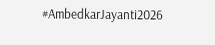#AmbedkarJayanti2026